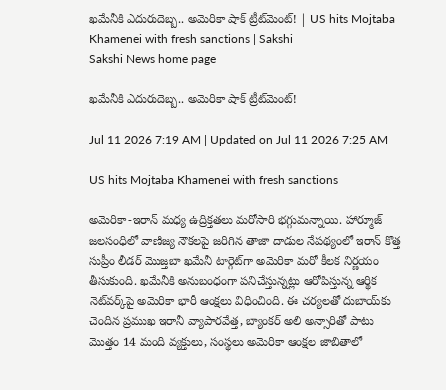ఖమేనీకి ఎదురుదెబ్బ.. అమెరికా షాక్ ట్రీట్‌మెంట్! | US hits Mojtaba Khamenei with fresh sanctions | Sakshi
Sakshi News home page

ఖమేనీకి ఎదురుదెబ్బ.. అమెరికా షాక్ ట్రీట్‌మెంట్!

Jul 11 2026 7:19 AM | Updated on Jul 11 2026 7:25 AM

US hits Mojtaba Khamenei with fresh sanctions

అమెరికా-ఇరాన్ మధ్య ఉద్రిక్తతలు మరోసారి భగ్గుమన్నాయి. హార్మూజ్ జలసంధిలో వాణిజ్య నౌకలపై జరిగిన తాజా దాడుల నేపథ్యంలో ఇరాన్ కొత్త సుప్రీం లీడర్ మొజ్తబా ఖమేనీ టార్గెట్‌గా అమెరికా మరో కీలక నిర్ణయం తీసుకుంది. ఖమేనీకి అనుబంధంగా పనిచేస్తున్నట్లు ఆరోపిస్తున్న ఆర్థిక నెట్‌వర్క్‌పై అమెరికా భారీ ఆంక్షలు విధించింది. ఈ చర్యలతో దుబాయ్‌కు చెందిన ప్రముఖ ఇరానీ వ్యాపారవేత్త, బ్యాంకర్ అలి అన్సారితో పాటు మొత్తం 14 మంది వ్యక్తులు, సంస్థలు అమెరికా ఆంక్షల జాబితాలో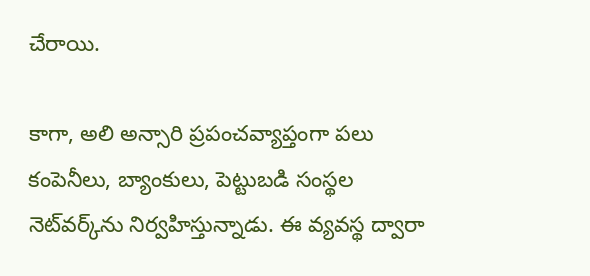చేరాయి.

కాగా, అలి అన్సారి ప్రపంచవ్యాప్తంగా పలు కంపెనీలు, బ్యాంకులు, పెట్టుబడి సంస్థల నెట్‌వర్క్‌ను నిర్వహిస్తున్నాడు. ఈ వ్యవస్థ ద్వారా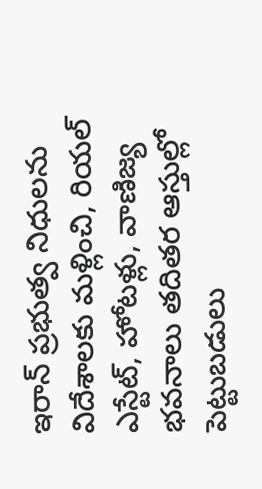ఇరాన్ ప్రభుత్వ నిధులను విదేశాలకు మళ్లించి, రియల్ ఎస్టేట్, హోటళ్లు, వాణిజ్య భవనాలు తదితర ఆస్తుల్లో పెట్టుబడులు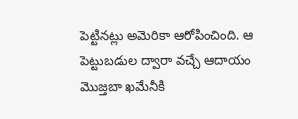పెట్టినట్లు అమెరికా ఆరోపించింది. ఆ పెట్టుబడుల ద్వారా వచ్చే ఆదాయం మొజ్తబా ఖమేనీకి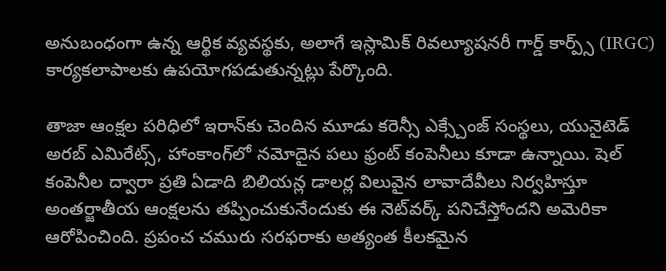అనుబంధంగా ఉన్న ఆర్థిక వ్యవస్థకు, అలాగే ఇస్లామిక్ రివల్యూషనరీ గార్డ్ కార్ప్స్ (IRGC) కార్యకలాపాలకు ఉపయోగపడుతున్నట్లు పేర్కొంది.

తాజా ఆంక్షల పరిధిలో ఇరాన్‌కు చెందిన మూడు కరెన్సీ ఎక్స్చేంజ్ సంస్థలు, యునైటెడ్ అరబ్ ఎమిరేట్స్, హాంకాంగ్‌లో నమోదైన పలు ఫ్రంట్ కంపెనీలు కూడా ఉన్నాయి. షెల్ కంపెనీల ద్వారా ప్రతి ఏడాది బిలియన్ల డాలర్ల విలువైన లావాదేవీలు నిర్వహిస్తూ అంతర్జాతీయ ఆంక్షలను తప్పించుకునేందుకు ఈ నెట్‌వర్క్ పనిచేస్తోందని అమెరికా ఆరోపించింది. ప్రపంచ చమురు సరఫరాకు అత్యంత కీలకమైన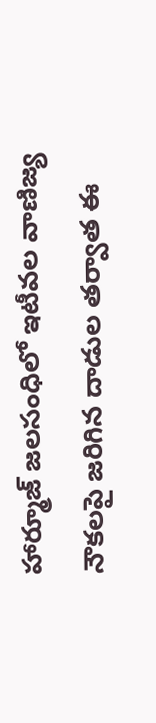హార్మూజ్‌ జలసంధిలో ఇటీవల వాణిజ్య నౌకలపై జరిగిన దాడుల తర్వాత ఈ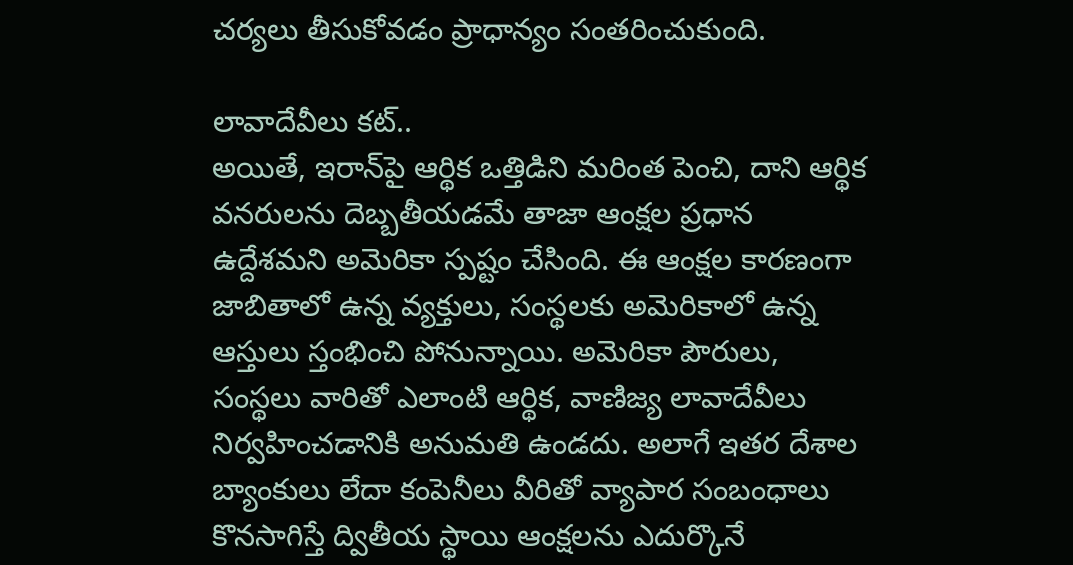చర్యలు తీసుకోవడం ప్రాధాన్యం సంతరించుకుంది.

లావాదేవీలు కట్‌..
అయితే, ఇరాన్‌పై ఆర్థిక ఒత్తిడిని మరింత పెంచి, దాని ఆర్థిక వనరులను దెబ్బతీయడమే తాజా ఆంక్షల ప్రధాన ఉద్దేశమని అమెరికా స్పష్టం చేసింది. ఈ ఆంక్షల కారణంగా జాబితాలో ఉన్న వ్యక్తులు, సంస్థలకు అమెరికాలో ఉన్న ఆస్తులు స్తంభించి పోనున్నాయి. అమెరికా పౌరులు, సంస్థలు వారితో ఎలాంటి ఆర్థిక, వాణిజ్య లావాదేవీలు నిర్వహించడానికి అనుమతి ఉండదు. అలాగే ఇతర దేశాల బ్యాంకులు లేదా కంపెనీలు వీరితో వ్యాపార సంబంధాలు కొనసాగిస్తే ద్వితీయ స్థాయి ఆంక్షలను ఎదుర్కొనే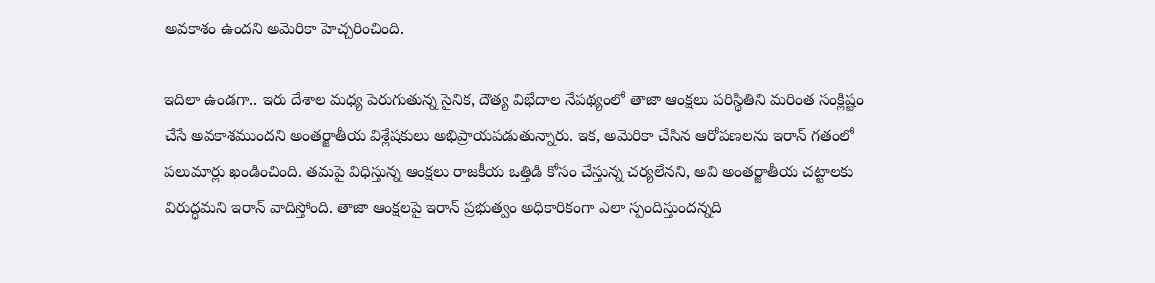అవకాశం ఉందని అమెరికా హెచ్చరించింది.

ఇదిలా ఉండగా.. ఇరు దేశాల మధ్య పెరుగుతున్న సైనిక, దౌత్య విభేదాల నేపథ్యంలో తాజా ఆంక్షలు పరిస్థితిని మరింత సంక్లిష్టం చేసే అవకాశముందని అంతర్జాతీయ విశ్లేషకులు అభిప్రాయపడుతున్నారు. ఇక, అమెరికా చేసిన ఆరోపణలను ఇరాన్ గతంలో పలుమార్లు ఖండించింది. తమపై విధిస్తున్న ఆంక్షలు రాజకీయ ఒత్తిడి కోసం చేస్తున్న చర్యలేనని, అవి అంతర్జాతీయ చట్టాలకు విరుద్ధమని ఇరాన్ వాదిస్తోంది. తాజా ఆంక్షలపై ఇరాన్ ప్రభుత్వం అధికారికంగా ఎలా స్పందిస్తుందన్నది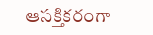ఆసక్తికరంగా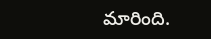మారింది.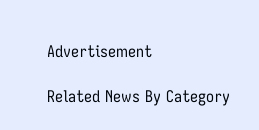Advertisement

Related News By Category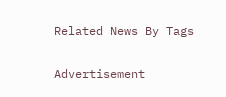Related News By Tags

Advertisement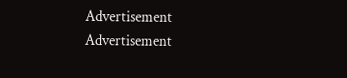Advertisement
Advertisement